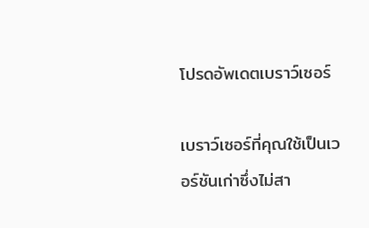โปรดอัพเดตเบราว์เซอร์

เบราว์เซอร์ที่คุณใช้เป็นเวอร์ชันเก่าซึ่งไม่สา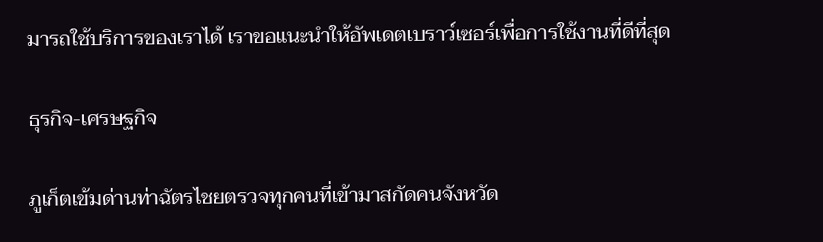มารถใช้บริการของเราได้ เราขอแนะนำให้อัพเดตเบราว์เซอร์เพื่อการใช้งานที่ดีที่สุด

ธุรกิจ-เศรษฐกิจ

ภูเก็ตเข้มด่านท่าฉัตรไชยตรวจทุกคนที่เข้ามาสกัดคนจังหวัด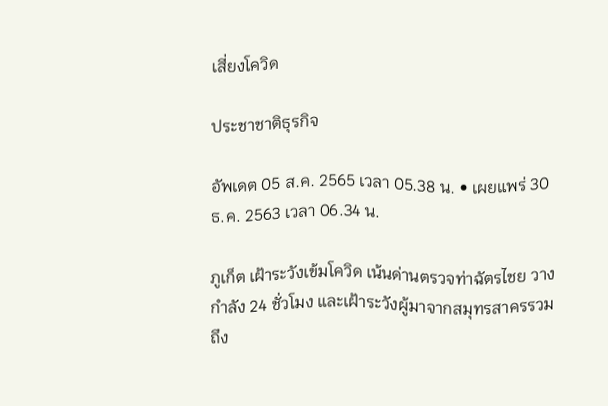เสี่ยงโควิด

ประชาชาติธุรกิจ

อัพเดต 05 ส.ค. 2565 เวลา 05.38 น. • เผยแพร่ 30 ธ.ค. 2563 เวลา 06.34 น.

ภูเก็ต เฝ้าระวังเข้มโควิด เน้นด่านตรวจท่าฉัตรไชย วางกำลัง 24 ชั่วโมง และเฝ้าระวังผู้มาจากสมุทรสาครรวมถึง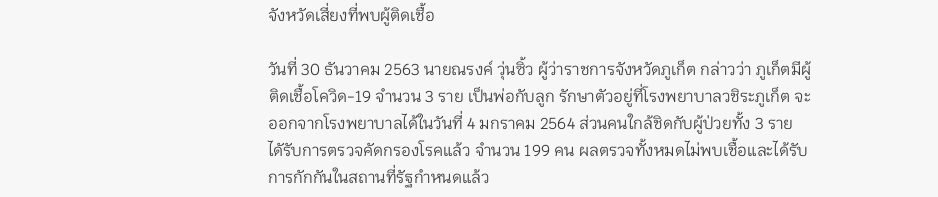จังหวัดเสี่ยงที่พบผู้ติดเชื้อ

วันที่ 30 ธันวาคม 2563 นายณรงค์ วุ่นซิ้ว ผู้ว่าราชการจังหวัดภูเก็ต กล่าวว่า ภูเก็ตมีผู้ติดเชื้อโควิด-19 จำนวน 3 ราย เป็นพ่อกับลูก รักษาตัวอยู่ที่โรงพยาบาลวชิระภูเก็ต จะออกจากโรงพยาบาลได้ในวันที่ 4 มกราคม 2564 ส่วนคนใกล้ชิดกับผู้ป่วยทั้ง 3 ราย ไดัรับการตรวจคัดกรองโรคแล้ว จำนวน 199 คน ผลตรวจทั้งหมดไม่พบเชื้อและได้รับการกักกันในสถานที่รัฐกำหนดแล้ว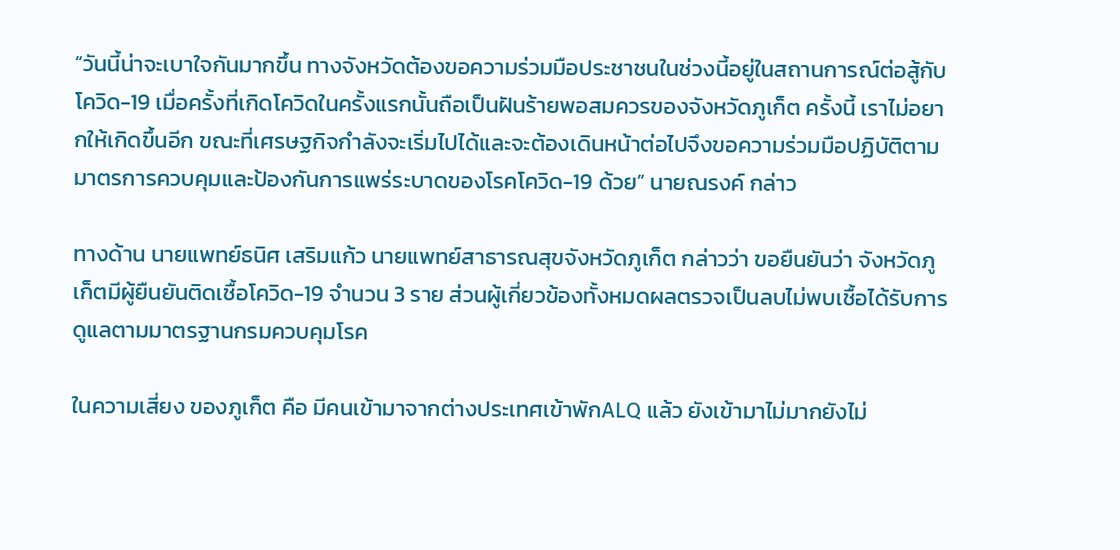“วันนี้น่าจะเบาใจกันมากขึ้น ทางจังหวัดต้องขอความร่วมมือประชาชนในช่วงนี้อยู่ในสถานการณ์ต่อสู้กับโควิด-19 เมื่อครั้งที่เกิดโควิดในครั้งแรกนั้นถือเป็นฝันร้ายพอสมควรของจังหวัดภูเก็ต ครั้งนี้ เราไม่อยากให้เกิดขึ้นอีก ขณะที่เศรษฐกิจกำลังจะเริ่มไปได้และจะต้องเดินหน้าต่อไปจึงขอความร่วมมือปฏิบัติตามมาตรการควบคุมและป้องกันการแพร่ระบาดของโรคโควิด-19 ด้วย” นายณรงค์ กล่าว

ทางด้าน นายแพทย์ธนิศ เสริมแก้ว นายแพทย์สาธารณสุขจังหวัดภูเก็ต กล่าวว่า ขอยืนยันว่า จังหวัดภูเก็ตมีผู้ยืนยันติดเชื้อโควิด-19 จำนวน 3 ราย ส่วนผู้เกี่ยวข้องทั้งหมดผลตรวจเป็นลบไม่พบเชื้อได้รับการดูแลตามมาตรฐานกรมควบคุมโรค

ในความเสี่ยง ของภูเก็ต คือ มีคนเข้ามาจากต่างประเทศเข้าพักALQ แล้ว ยังเข้ามาไม่มากยังไม่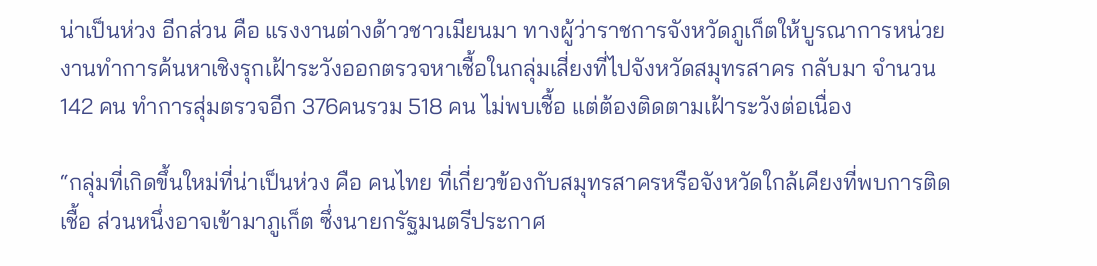น่าเป็นห่วง อีกส่วน คือ แรงงานต่างด้าวชาวเมียนมา ทางผู้ว่าราชการจังหวัดภูเก็ตให้บูรณาการหน่วยงานทำการค้นหาเชิงรุกเฝ้าระวังออกตรวจหาเชื้อในกลุ่มเสี่ยงที่ไปจังหวัดสมุทรสาคร กลับมา จำนวน 142 คน ทำการสุ่มตรวจอีก 376คนรวม 518 คน ไม่พบเชื้อ แต่ต้องติดตามเฝ้าระวังต่อเนื่อง

“กลุ่มที่เกิดขึ้นใหม่ที่น่าเป็นห่วง คือ คนไทย ที่เกี่ยวข้องกับสมุทรสาครหรือจังหวัดใกล้เคียงที่พบการติดเชื้อ ส่วนหนึ่งอาจเข้ามาภูเก็ต ซึ่งนายกรัฐมนตรีประกาศ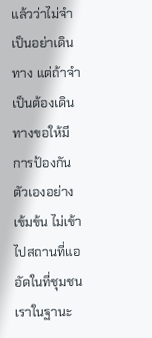แล้วว่าไม่จำเป็นอย่าเดินทาง แต่ถ้าจำเป็นต้องเดินทางขอให้มีการป้องกันตัวเองอย่างเข้มข้น ไม่เข้าไปสถานที่แออัดในที่ชุมชน เราในฐานะ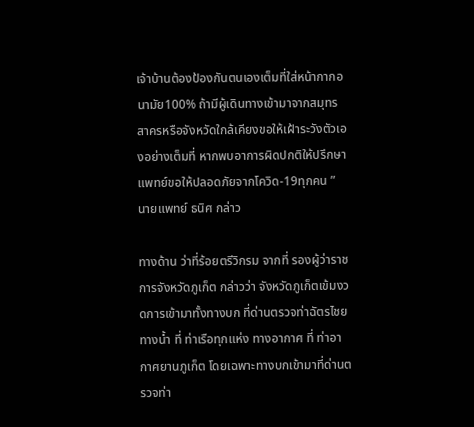เจ้าบ้านต้องป้องกันตนเองเต็มที่ใส่หน้ากากอนามัย100% ถ้ามีผู้เดินทางเข้ามาจากสมุทรสาครหรือจังหวัดใกล้เคียงขอให้เฝ้าระวังตัวเองอย่างเต็มที่ หากพบอาการผิดปกติให้ปรึกษาแพทย์ขอให้ปลอดภัยจากโควิด-19ทุกคน ” นายแพทย์ ธนิศ กล่าว

ทางด้าน ว่าที่ร้อยตรีวิกรม จากที่ รองผู้ว่าราชการจังหวัดภูเก็ต กล่าวว่า จังหวัดภูเก็ตเข้มงวดการเข้ามาทั้งทางบก ที่ด่านตรวจท่าฉัตรไชย ทางน้ำ ที่ ท่าเรือทุกแห่ง ทางอากาศ ที่ ท่าอากาศยานภูเก็ต โดยเฉพาะทางบกเข้ามาที่ด่านตรวจท่า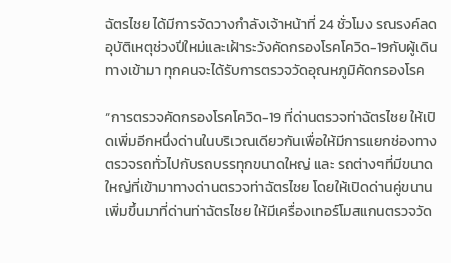ฉัตรไชย ได้มีการจัดวางกำลังเจ้าหน้าที่ 24 ชั่วโมง รณรงค์ลดอุบัติเหตุช่วงปีใหม่และเฝ้าระวังคัดกรองโรคโควิด-19กับผู้เดินทางเข้ามา ทุกคนจะได้รับการตรวจวัดอุณหภูมิคัดกรองโรค

“การตรวจคัดกรองโรคโควิด-19 ที่ด่านตรวจท่าฉัตรไชย ให้เปิดเพิ่มอีกหนึ่งด่านในบริเวณเดียวกันเพื่อให้มีการแยกช่องทางตรวจรถทั่วไปกับรถบรรทุกขนาดใหญ่ และ รถต่างๆที่มีขนาดใหญ่ที่เข้ามาทางด่านตรวจท่าฉัตรไชย โดยให้เปิดด่านคู่ขนานเพิ่มขึ้นมาที่ด่านท่าฉัตรไชย ให้มีเครื่องเทอร์โมสแกนตรวจวัด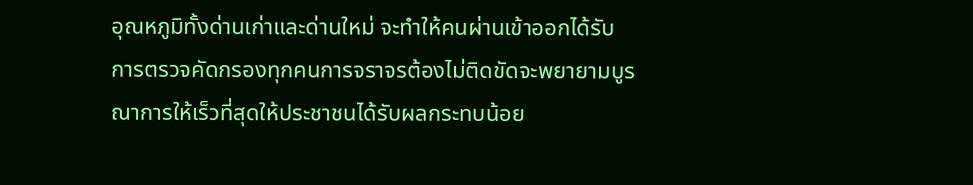อุณหภูมิทั้งด่านเก่าและด่านใหม่ จะทำให้คนผ่านเข้าออกได้รับการตรวจคัดกรองทุกคนการจราจรต้องไม่ติดขัดจะพยายามบูรณาการให้เร็วที่สุดให้ประชาชนได้รับผลกระทบน้อย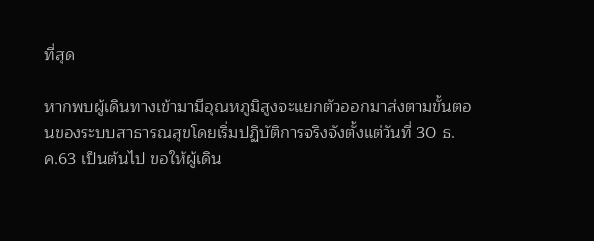ที่สุด

หากพบผู้เดินทางเข้ามามีอุณหภูมิสูงจะแยกตัวออกมาส่งตามขั้นตอนของระบบสาธารณสุขโดยเริ่มปฏิบัติการจริงจังตั้งแต่วันที่ 30 ธ.ค.63 เป็นต้นไป ขอให้ผู้เดิน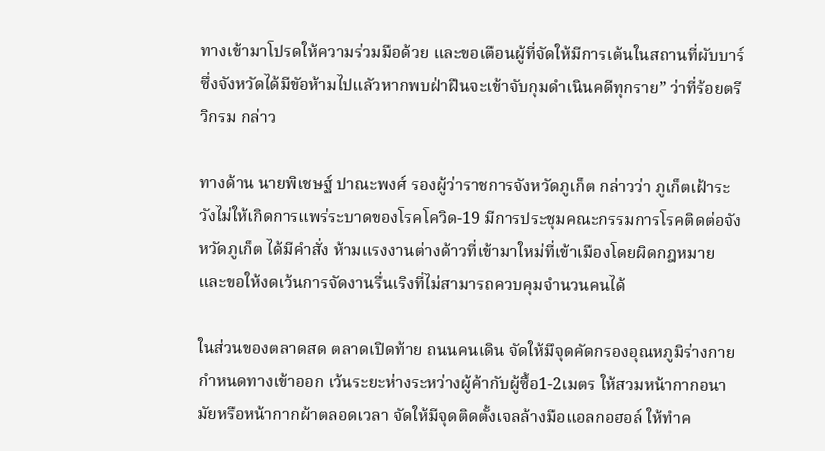ทางเข้ามาโปรดให้ความร่วมมือด้วย และขอเตือนผู้ที่จัดให้มีการเต้นในสถานที่ผับบาร์ซึ่งจังหวัดได้มีขัอห้ามไปแลัวหากพบฝ่าฝืนจะเข้าจับกุมดำเนินคดีทุกราย” ว่าที่ร้อยตรีวิกรม กล่าว

ทางด้าน นายพิเชษฐ์ ปาณะพงศ์ รองผู้ว่าราชการจังหวัดภูเก็ต กล่าวว่า ภูเก็ตเฝ้าระวังไม่ให้เกิดการแพร่ระบาดของโรคโควิด-19 มีการประชุมคณะกรรมการโรคติดต่อจังหวัดภูเก็ต ได้มีคำสั่ง ห้ามแรงงานต่างด้าวที่เข้ามาใหม่ที่เข้าเมืองโดยผิดกฎหมาย และขอให้งดเว้นการจัดงานรื่นเริงที่ไม่สามารถควบคุมจำนวนคนได้

ในส่วนของตลาดสด ตลาดเปิดท้าย ถนนคนเดิน จัดให้มึจุดคัดกรองอุณหภูมิร่างกาย กำหนดทางเข้าออก เว้นระยะห่างระหว่างผู้ค้ากับผู้ซื้อ1-2เมตร ให้สวมหน้ากากอนามัยหรือหน้ากากผ้าตลอดเวลา จัดให้มีจุดติดตั้งเจลล้างมือแอลกอฮอล์ ให้ทำค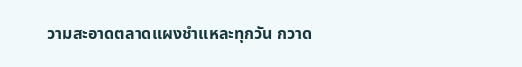วามสะอาดตลาดแผงชำแหละทุกวัน กวาด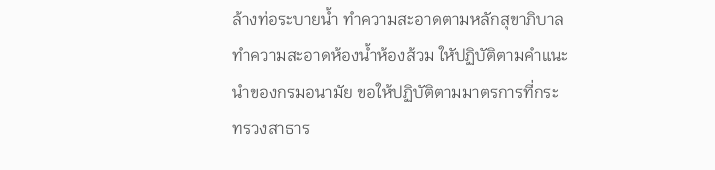ล้างท่อระบายน้ำ ทำความสะอาดตามหลักสุขาภิบาล ทำความสะอาดห้องน้ำห้องส้วม ใหัปฏิบัติตามคำแนะนำของกรมอนามัย ขอให้ปฏิบัติตามมาตรการที่กระทรวงสาธาร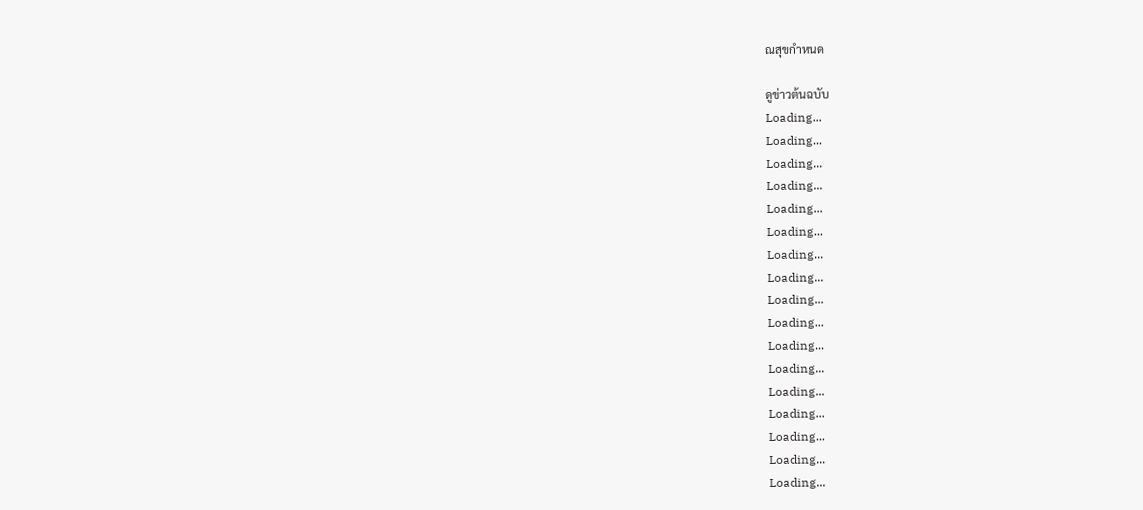ณสุขกำหนด

ดูข่าวต้นฉบับ
Loading...
Loading...
Loading...
Loading...
Loading...
Loading...
Loading...
Loading...
Loading...
Loading...
Loading...
Loading...
Loading...
Loading...
Loading...
Loading...
Loading...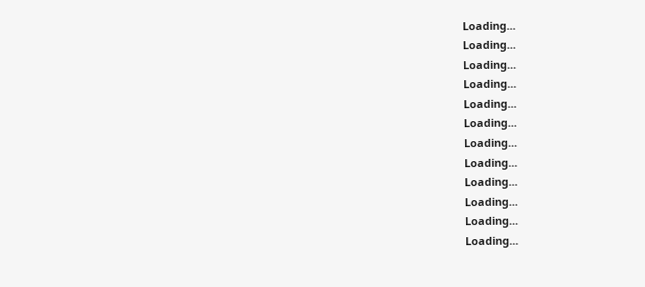Loading...
Loading...
Loading...
Loading...
Loading...
Loading...
Loading...
Loading...
Loading...
Loading...
Loading...
Loading...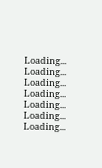Loading...
Loading...
Loading...
Loading...
Loading...
Loading...
Loading...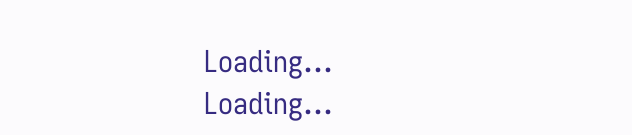Loading...
Loading...